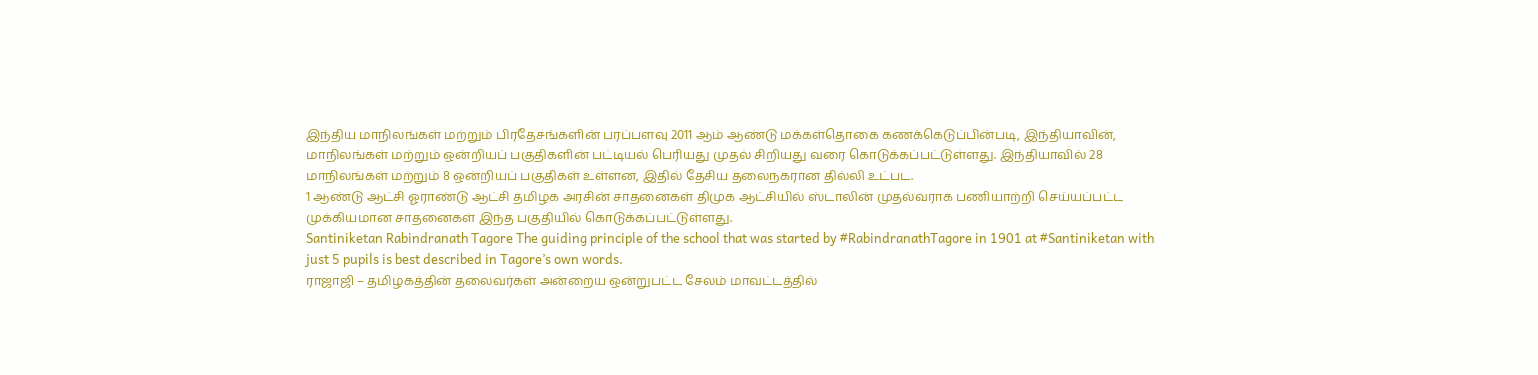இந்திய மாநிலங்கள் மற்றும் பிரதேசங்களின் பரப்பளவு 2011 ஆம் ஆண்டு மக்கள்தொகை கணக்கெடுப்பின்படி, இந்தியாவின், மாநிலங்கள் மற்றும் ஒன்றியப் பகுதிகளின் பட்டியல் பெரியது முதல் சிறியது வரை கொடுக்கப்பட்டுள்ளது. இந்தியாவில் 28 மாநிலங்கள் மற்றும் 8 ஒன்றியப் பகுதிகள் உள்ளன, இதில் தேசிய தலைநகரான தில்லி உட்பட.
1 ஆண்டு ஆட்சி ஓராண்டு ஆட்சி தமிழக அரசின் சாதனைகள் திமுக ஆட்சியில் ஸ்டாலின் முதல்வராக பணியாற்றி செய்யப்பட்ட முக்கியமான சாதனைகள் இந்த பகுதியில் கொடுக்கப்பட்டுள்ளது.
Santiniketan Rabindranath Tagore The guiding principle of the school that was started by #RabindranathTagore in 1901 at #Santiniketan with just 5 pupils is best described in Tagore’s own words.
ராஜாஜி – தமிழகத்தின் தலைவர்கள் அன்றைய ஒன்றுபட்ட சேலம் மாவட்டத்தில்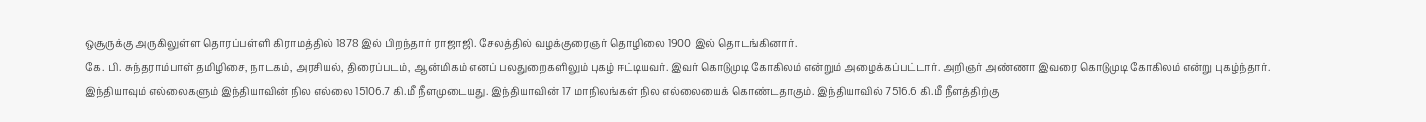ஒசூருக்கு அருகிலுள்ள தொரப்பள்ளி கிராமத்தில் 1878 இல் பிறந்தார் ராஜாஜி. சேலத்தில் வழக்குரைஞர் தொழிலை 1900 இல் தொடங்கினார்.
கே. பி. சுந்தராம்பாள் தமிழிசை, நாடகம், அரசியல், திரைப்படம், ஆன்மிகம் எனப் பலதுறைகளிலும் புகழ் ஈட்டியவர். இவர் கொடுமுடி கோகிலம் என்றும் அழைக்கப்பட்டார். அறிஞர் அண்ணா இவரை கொடுமுடி கோகிலம் என்று புகழ்ந்தார்.
இந்தியாவும் எல்லைகளும் இந்தியாவின் நில எல்லை 15106.7 கி.மீ நீளமுடையது. இந்தியாவின் 17 மாநிலங்கள் நில எல்லையைக் கொண்டதாகும். இந்தியாவில் 7516.6 கி.மீ நீளத்திற்கு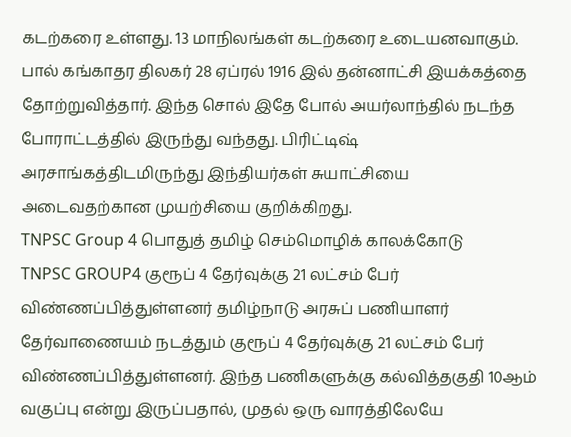கடற்கரை உள்ளது. 13 மாநிலங்கள் கடற்கரை உடையனவாகும்.
பால் கங்காதர திலகர் 28 ஏப்ரல் 1916 இல் தன்னாட்சி இயக்கத்தை தோற்றுவித்தார். இந்த சொல் இதே போல் அயர்லாந்தில் நடந்த போராட்டத்தில் இருந்து வந்தது. பிரிட்டிஷ் அரசாங்கத்திடமிருந்து இந்தியர்கள் சுயாட்சியை அடைவதற்கான முயற்சியை குறிக்கிறது.
TNPSC Group 4 பொதுத் தமிழ் செம்மொழிக் காலக்கோடு
TNPSC GROUP4 குரூப் 4 தேர்வுக்கு 21 லட்சம் பேர் விண்ணப்பித்துள்ளனர் தமிழ்நாடு அரசுப் பணியாளர் தேர்வாணையம் நடத்தும் குரூப் 4 தேர்வுக்கு 21 லட்சம் பேர் விண்ணப்பித்துள்ளனர். இந்த பணிகளுக்கு கல்வித்தகுதி 10ஆம் வகுப்பு என்று இருப்பதால், முதல் ஒரு வாரத்திலேயே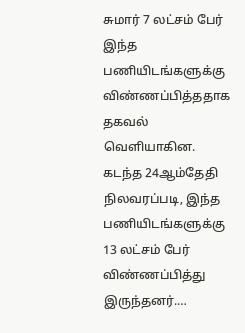சுமார் 7 லட்சம் பேர் இந்த பணியிடங்களுக்கு விண்ணப்பித்ததாக தகவல் வெளியாகின. கடந்த 24ஆம்தேதி நிலவரப்படி, இந்த பணியிடங்களுக்கு 13 லட்சம் பேர் விண்ணப்பித்து இருந்தனர்.…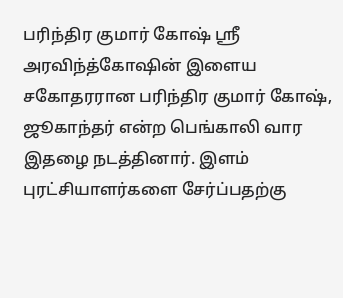பரிந்திர குமார் கோஷ் ஸ்ரீ அரவிந்த்கோஷின் இளைய சகோதரரான பரிந்திர குமார் கோஷ், ஜூகாந்தர் என்ற பெங்காலி வார இதழை நடத்தினார். இளம் புரட்சியாளர்களை சேர்ப்பதற்கு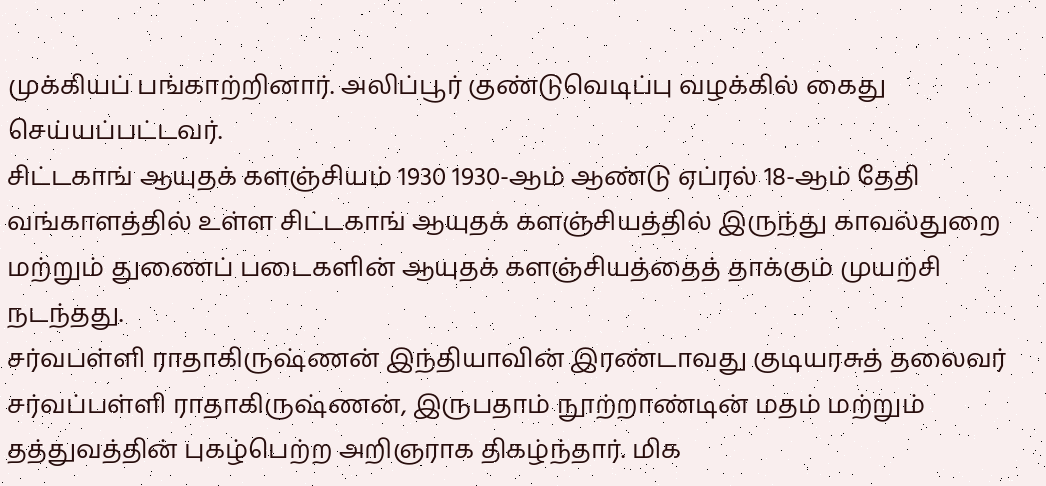முக்கியப் பங்காற்றினார். அலிப்பூர் குண்டுவெடிப்பு வழக்கில் கைது செய்யப்பட்டவர்.
சிட்டகாங் ஆயுதக் களஞ்சியம் 1930 1930-ஆம் ஆண்டு ஏப்ரல் 18-ஆம் தேதி வங்காளத்தில் உள்ள சிட்டகாங் ஆயுதக் களஞ்சியத்தில் இருந்து காவல்துறை மற்றும் துணைப் படைகளின் ஆயுதக் களஞ்சியத்தைத் தாக்கும் முயற்சி நடந்தது.
சர்வபள்ளி ராதாகிருஷ்ணன் இந்தியாவின் இரண்டாவது குடியரசுத் தலைவர் சர்வப்பள்ளி ராதாகிருஷ்ணன், இருபதாம் நூற்றாண்டின் மதம் மற்றும் தத்துவத்தின் புகழ்பெற்ற அறிஞராக திகழ்ந்தார். மிக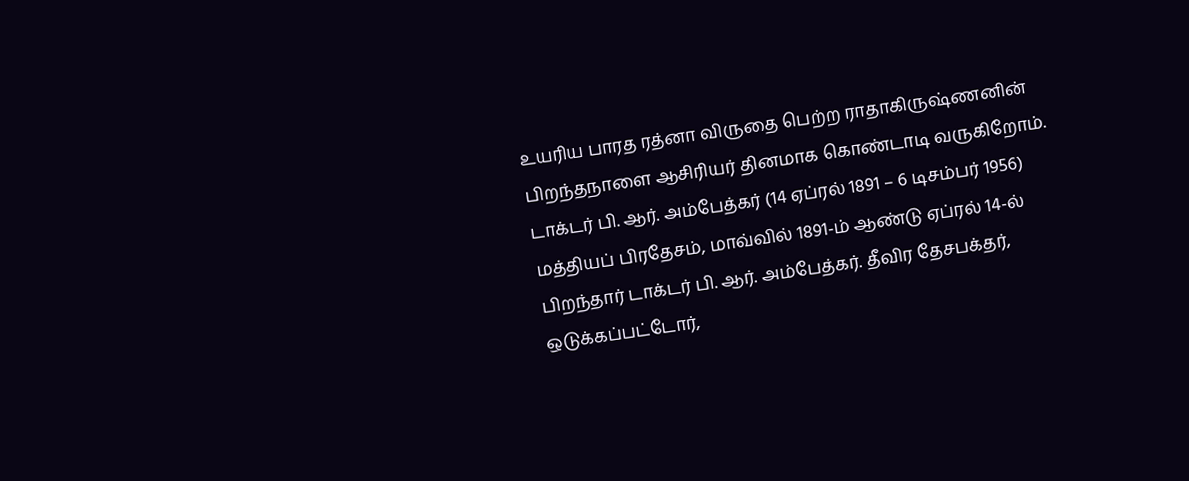உயரிய பாரத ரத்னா விருதை பெற்ற ராதாகிருஷ்ணனின் பிறந்தநாளை ஆசிரியர் தினமாக கொண்டாடி வருகிறோம்.
டாக்டர் பி. ஆர். அம்பேத்கர் (14 ஏப்ரல் 1891 – 6 டிசம்பர் 1956) மத்தியப் பிரதேசம், மாவ்வில் 1891-ம் ஆண்டு ஏப்ரல் 14-ல் பிறந்தார் டாக்டர் பி. ஆர். அம்பேத்கர். தீவிர தேசபக்தர், ஒடுக்கப்பட்டோர்,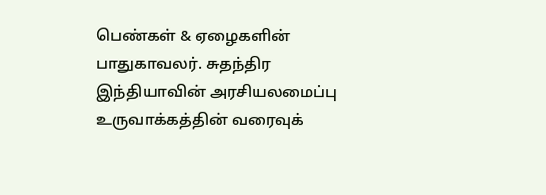பெண்கள் & ஏழைகளின் பாதுகாவலர். சுதந்திர இந்தியாவின் அரசியலமைப்பு உருவாக்கத்தின் வரைவுக்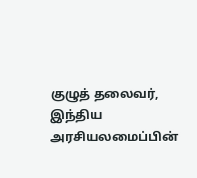குழுத் தலைவர், இந்திய அரசியலமைப்பின்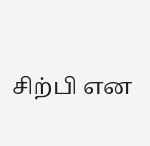சிற்பி என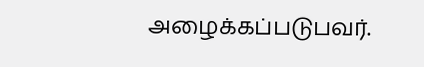அழைக்கப்படுபவர்.